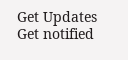Get Updates
Get notified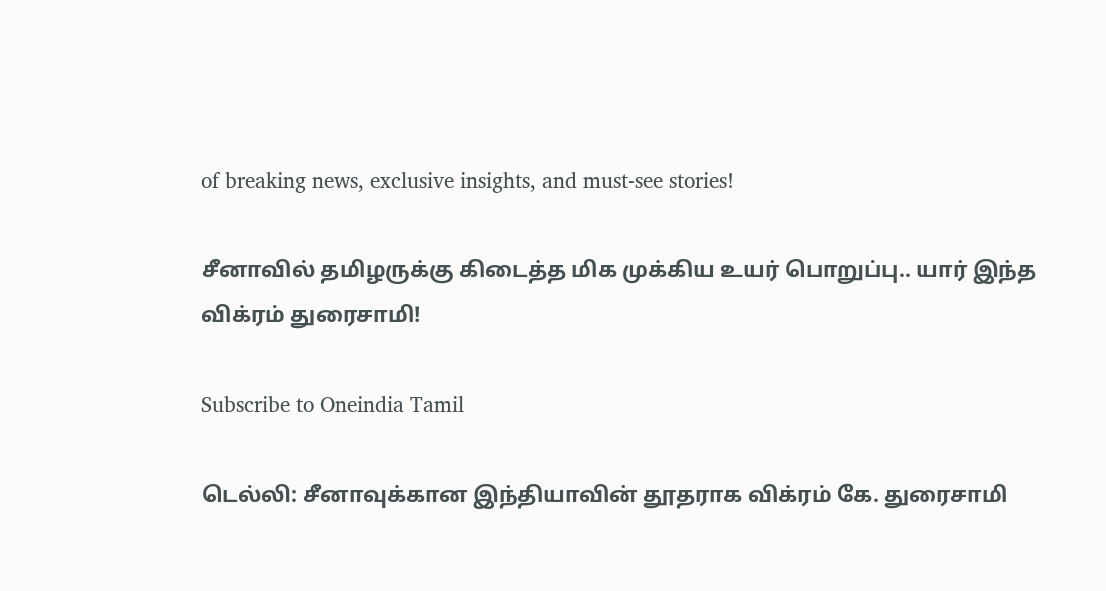of breaking news, exclusive insights, and must-see stories!

சீனாவில் தமிழருக்கு கிடைத்த மிக முக்கிய உயர் பொறுப்பு.. யார் இந்த விக்ரம் துரைசாமி!

Subscribe to Oneindia Tamil

டெல்லி: சீனாவுக்கான இந்தியாவின் தூதராக விக்ரம் கே. துரைசாமி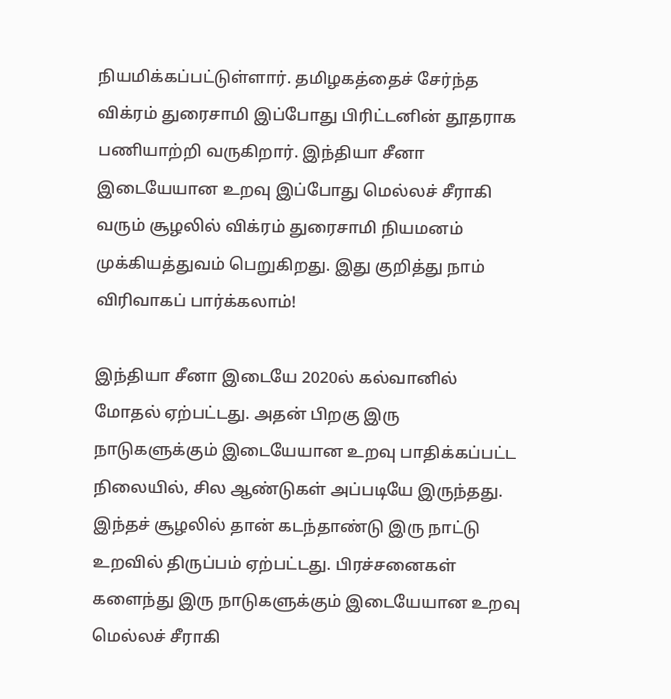நியமிக்கப்பட்டுள்ளார். தமிழகத்தைச் சேர்ந்த விக்ரம் துரைசாமி இப்போது பிரிட்டனின் தூதராக பணியாற்றி வருகிறார். இந்தியா சீனா இடையேயான உறவு இப்போது மெல்லச் சீராகி வரும் சூழலில் விக்ரம் துரைசாமி நியமனம் முக்கியத்துவம் பெறுகிறது. இது குறித்து நாம் விரிவாகப் பார்க்கலாம்!

இந்தியா சீனா இடையே 2020ல் கல்வானில் மோதல் ஏற்பட்டது. அதன் பிறகு இரு நாடுகளுக்கும் இடையேயான உறவு பாதிக்கப்பட்ட நிலையில், சில ஆண்டுகள் அப்படியே இருந்தது. இந்தச் சூழலில் தான் கடந்தாண்டு இரு நாட்டு உறவில் திருப்பம் ஏற்பட்டது. பிரச்சனைகள் களைந்து இரு நாடுகளுக்கும் இடையேயான உறவு மெல்லச் சீராகி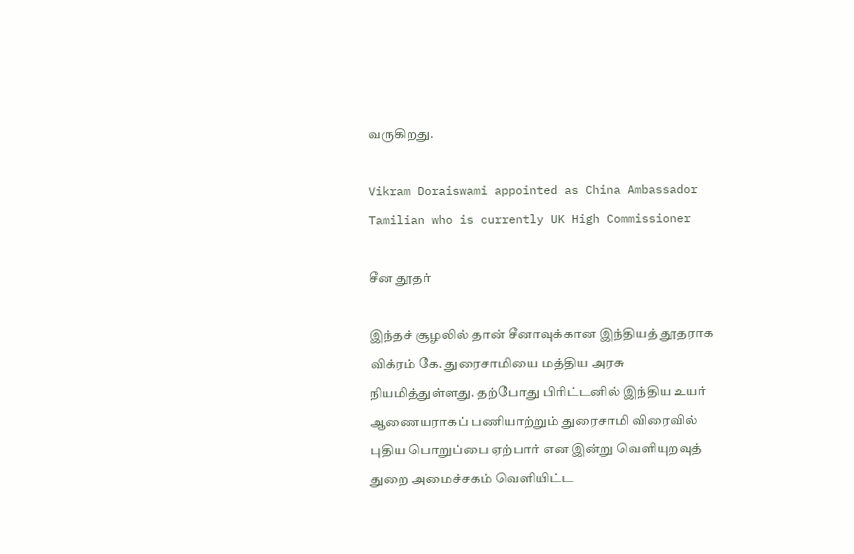வருகிறது.

Vikram Doraiswami appointed as China Ambassador Tamilian who is currently UK High Commissioner

சீன தூதர்

இந்தச் சூழலில் தான் சீனாவுக்கான இந்தியத் தூதராக விக்ரம் கே. துரைசாமியை மத்திய அரசு நியமித்துள்ளது. தற்போது பிரிட்டனில் இந்திய உயர் ஆணையராகப் பணியாற்றும் துரைசாமி விரைவில் புதிய பொறுப்பை ஏற்பார் என இன்று வெளியுறவுத் துறை அமைச்சகம் வெளியிட்ட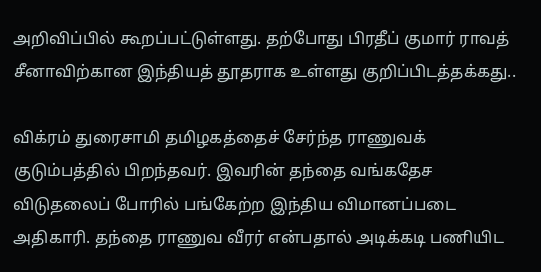அறிவிப்பில் கூறப்பட்டுள்ளது. தற்போது பிரதீப் குமார் ராவத் சீனாவிற்கான இந்தியத் தூதராக உள்ளது குறிப்பிடத்தக்கது..

விக்ரம் துரைசாமி தமிழகத்தைச் சேர்ந்த ராணுவக் குடும்பத்தில் பிறந்தவர். இவரின் தந்தை வங்கதேச விடுதலைப் போரில் பங்கேற்ற இந்திய விமானப்படை அதிகாரி. தந்தை ராணுவ வீரர் என்பதால் அடிக்கடி பணியிட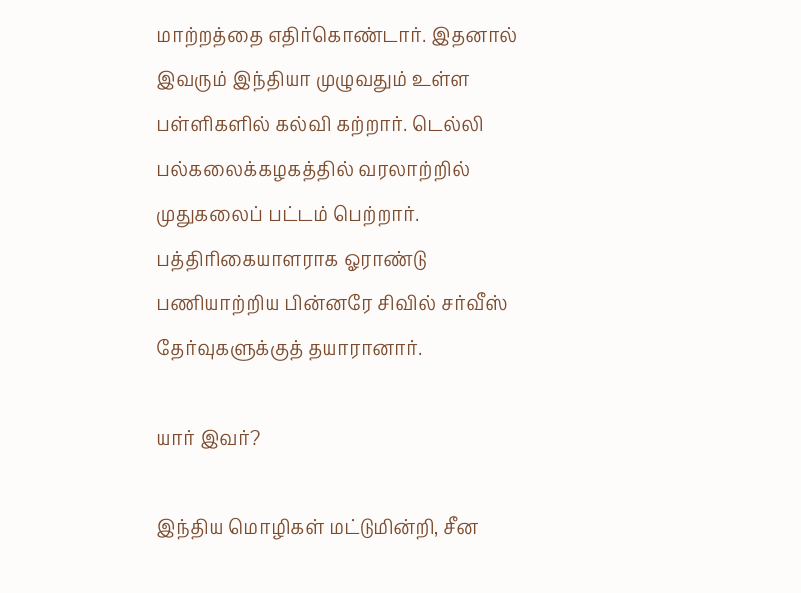மாற்றத்தை எதிர்கொண்டார். இதனால் இவரும் இந்தியா முழுவதும் உள்ள பள்ளிகளில் கல்வி கற்றார். டெல்லி பல்கலைக்கழகத்தில் வரலாற்றில் முதுகலைப் பட்டம் பெற்றார். பத்திரிகையாளராக ஓராண்டு பணியாற்றிய பின்னரே சிவில் சர்வீஸ் தேர்வுகளுக்குத் தயாரானார்.

யார் இவர்?

இந்திய மொழிகள் மட்டுமின்றி, சீன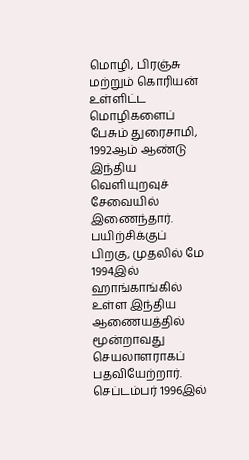மொழி, பிரஞ்சு மற்றும் கொரியன் உள்ளிட்ட மொழிகளைப் பேசும் துரைசாமி, 1992ஆம் ஆண்டு இந்திய வெளியுறவுச் சேவையில் இணைந்தார். பயிற்சிக்குப் பிறகு, முதலில் மே 1994இல் ஹாங்காங்கில் உள்ள இந்திய ஆணையத்தில் மூன்றாவது செயலாளராகப் பதவியேற்றார். செப்டம்பர் 1996இல்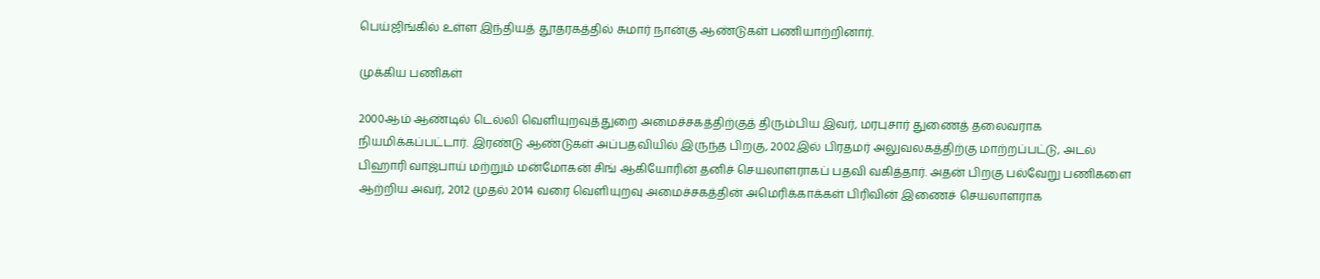பெய்ஜிங்கில் உள்ள இந்தியத் தூதரகத்தில் சுமார் நான்கு ஆண்டுகள் பணியாற்றினார்.

முக்கிய பணிகள்

2000ஆம் ஆண்டில் டெல்லி வெளியுறவுத்துறை அமைச்சகத்திற்குத் திரும்பிய இவர், மரபுசார் துணைத் தலைவராக நியமிக்கப்பட்டார். இரண்டு ஆண்டுகள் அப்பதவியில் இருந்த பிறகு, 2002இல் பிரதமர் அலுவலகத்திற்கு மாற்றப்பட்டு, அடல் பிஹாரி வாஜ்பாய் மற்றும் மன்மோகன் சிங் ஆகியோரின் தனிச் செயலாளராகப் பதவி வகித்தார். அதன் பிறகு பல்வேறு பணிகளை ஆற்றிய அவர், 2012 முதல் 2014 வரை வெளியுறவு அமைச்சகத்தின் அமெரிக்காக்கள் பிரிவின் இணைச் செயலாளராக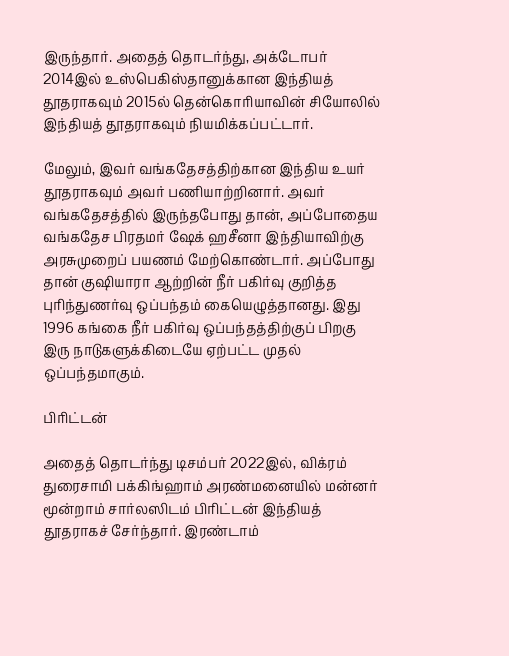இருந்தார். அதைத் தொடர்ந்து, அக்டோபர் 2014இல் உஸ்பெகிஸ்தானுக்கான இந்தியத் தூதராகவும் 2015ல் தென்கொரியாவின் சியோலில் இந்தியத் தூதராகவும் நியமிக்கப்பட்டார்.

மேலும், இவர் வங்கதேசத்திற்கான இந்திய உயர் தூதராகவும் அவர் பணியாற்றினார். அவர் வங்கதேசத்தில் இருந்தபோது தான், அப்போதைய வங்கதேச பிரதமர் ஷேக் ஹசீனா இந்தியாவிற்கு அரசுமுறைப் பயணம் மேற்கொண்டார். அப்போது தான் குஷியாரா ஆற்றின் நீர் பகிர்வு குறித்த புரிந்துணர்வு ஒப்பந்தம் கையெழுத்தானது. இது 1996 கங்கை நீர் பகிர்வு ஒப்பந்தத்திற்குப் பிறகு இரு நாடுகளுக்கிடையே ஏற்பட்ட முதல் ஒப்பந்தமாகும்.

பிரிட்டன்

அதைத் தொடர்ந்து டிசம்பர் 2022இல், விக்ரம் துரைசாமி பக்கிங்ஹாம் அரண்மனையில் மன்னர் மூன்றாம் சார்லஸிடம் பிரிட்டன் இந்தியத் தூதராகச் சேர்ந்தார். இரண்டாம்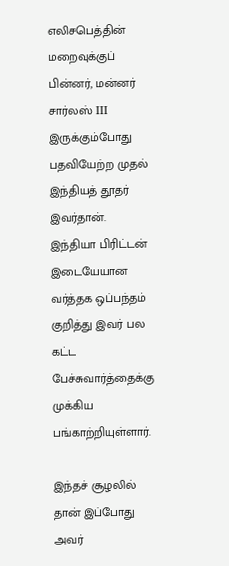எலிசபெத்தின் மறைவுக்குப் பின்னர், மன்னர் சார்லஸ் III இருக்கும்போது பதவியேற்ற முதல் இந்தியத் தூதர் இவர்தான். இந்தியா பிரிட்டன் இடையேயான வர்த்தக ஒப்பந்தம் குறித்து இவர் பல கட்ட பேச்சுவார்த்தைக்கு முக்கிய பங்காற்றியுள்ளார்.

இந்தச் சூழலில் தான் இப்போது அவர்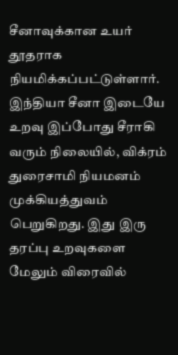சீனாவுக்கான உயர் தூதராக நியமிக்கப்பட்டுள்ளார். இந்தியா சீனா இடையே உறவு இப்போது சீராகி வரும் நிலையில், விக்ரம் துரைசாமி நியமனம் முக்கியத்துவம் பெறுகிறது. இது இரு தரப்பு உறவுகளை மேலும் விரைவில்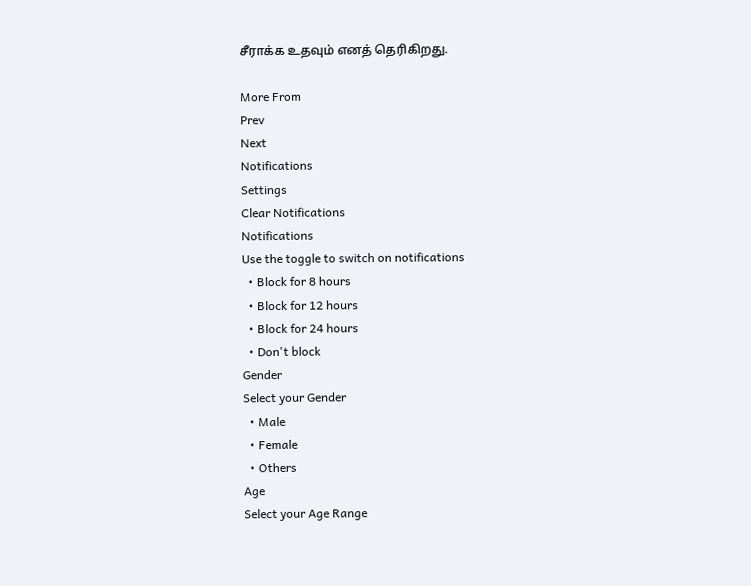சீராக்க உதவும் எனத் தெரிகிறது.

More From
Prev
Next
Notifications
Settings
Clear Notifications
Notifications
Use the toggle to switch on notifications
  • Block for 8 hours
  • Block for 12 hours
  • Block for 24 hours
  • Don't block
Gender
Select your Gender
  • Male
  • Female
  • Others
Age
Select your Age Range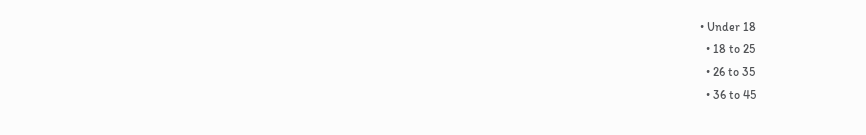• Under 18
  • 18 to 25
  • 26 to 35
  • 36 to 45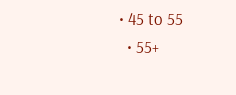• 45 to 55
  • 55+